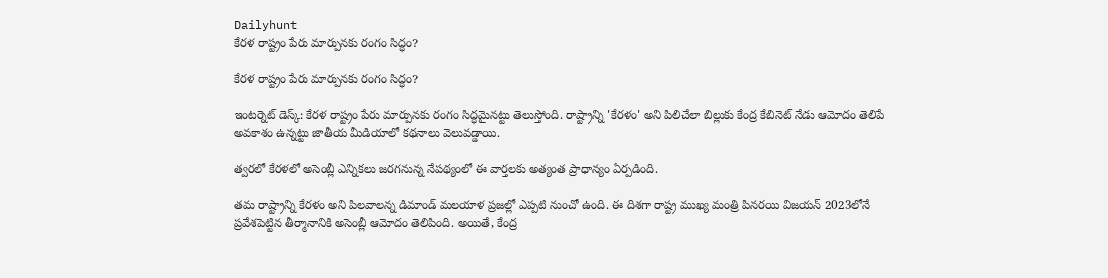Dailyhunt
కేరళ రాష్ట్రం పేరు మార్పునకు రంగం సిద్ధం?

కేరళ రాష్ట్రం పేరు మార్పునకు రంగం సిద్ధం?

ఇంటర్నెట్ డెస్క్: కేరళ రాష్ట్రం పేరు మార్పునకు రంగం సిద్ధమైనట్టు తెలుస్తోంది. రాష్ట్రాన్ని 'కేరళం' అని పిలిచేలా బిల్లుకు కేంద్ర కేబినెట్ నేడు ఆమోదం తెలిపే అవకాశం ఉన్నట్టు జాతీయ మీడియాలో కథనాలు వెలువడ్డాయి.

త్వరలో కేరళలో అసెంబ్లీ ఎన్నికలు జరగనున్న నేపథ్యంలో ఈ వార్తలకు అత్యంత ప్రాధాన్యం ఏర్పడింది.

తమ రాష్ట్రాన్ని కేరళం అని పిలవాలన్న డిమాండ్‌ మలయాళ ప్రజల్లో ఎప్పటి నుంచో ఉంది. ఈ దిశగా రాష్ట్ర ముఖ్య మంత్రి పినరయి విజయన్ 2023లోనే ప్రవేశపెట్టిన తీర్మానానికి అసెంబ్లీ ఆమోదం తెలిపింది. అయితే, కేంద్ర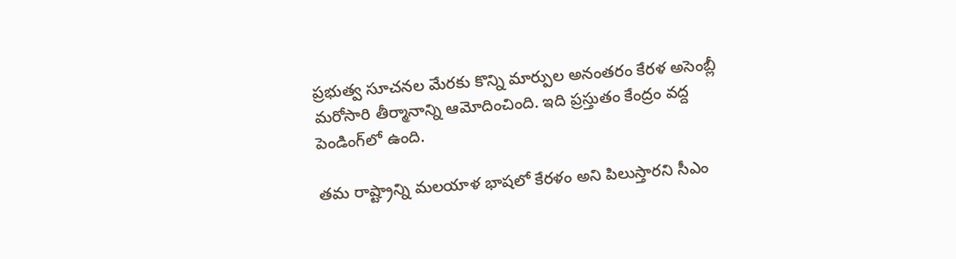ప్రభుత్వ సూచనల మేరకు కొన్ని మార్పుల అనంతరం కేరళ అసెంబ్లీ మరోసారి తీర్మానాన్ని ఆమోదించింది. ఇది ప్రస్తుతం కేంద్రం వద్ద పెండింగ్‌లో ఉంది.

తమ రాష్ట్రాన్ని మలయాళ భాషలో కేరళం అని పిలుస్తారని సీఎం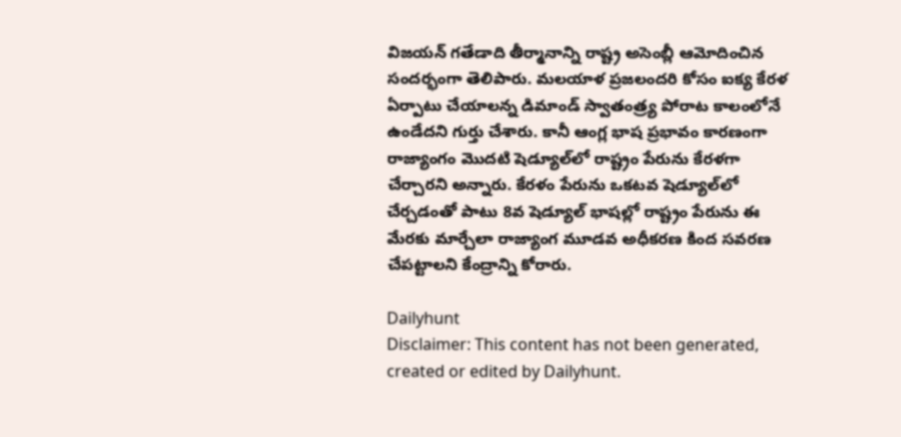విజయన్ గతేడాది తీర్మానాన్ని రాష్ట్ర అసెంబ్లీ ఆమోదించిన సందర్భంగా తెలిపారు. మలయాళ ప్రజలందరి కోసం ఐక్య కేరళ ఏర్పాటు చేయాలన్న డిమాండ్ స్వాతంత్ర్య పోరాట కాలంలోనే ఉండేదని గుర్తు చేశారు. కానీ ఆంగ్ల భాష ప్రభావం కారణంగా రాజ్యాంగం మొదటి షెడ్యూల్‌లో రాష్ట్రం పేరును కేరళగా చేర్చారని అన్నారు. కేరళం పేరును ఒకటవ షెడ్యూల్‌లో చేర్చడంతో పాటు 8వ షెడ్యూల్‌ భాషల్లో రాష్ట్రం పేరును ఈ మేరకు మార్చేలా రాజ్యాంగ మూడవ అధీకరణ కింద సవరణ చేపట్టాలని కేంద్రాన్ని కోరారు.

Dailyhunt
Disclaimer: This content has not been generated, created or edited by Dailyhunt.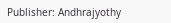Publisher: Andhrajyothy